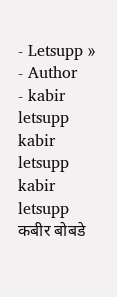- Letsupp »
- Author
- kabir letsupp
kabir letsupp
kabir letsupp
कबीर बोबडे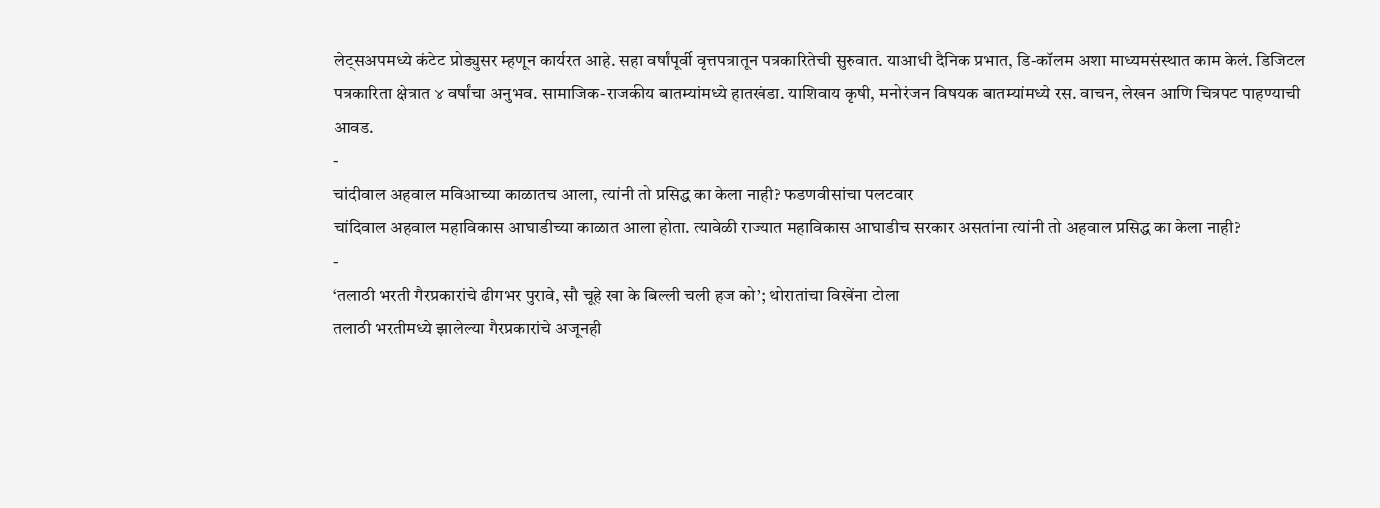लेट्सअपमध्ये कंटेट प्रोड्युसर म्हणून कार्यरत आहे. सहा वर्षांपूर्वी वृत्तपत्रातून पत्रकारितेची सुरुवात. याआधी दैनिक प्रभात, डि-कॉलम अशा माध्यमसंस्थात काम केलं. डिजिटल पत्रकारिता क्षेत्रात ४ वर्षांचा अनुभव. सामाजिक-राजकीय बातम्यांमध्ये हातखंडा. याशिवाय कृषी, मनोरंजन विषयक बातम्यांमध्ये रस. वाचन, लेखन आणि चित्रपट पाहण्याची आवड.
-
चांदीवाल अहवाल मविआच्या काळातच आला, त्यांनी तो प्रसिद्ध का केला नाही? फडणवीसांचा पलटवार
चांदिवाल अहवाल महाविकास आघाडीच्या काळात आला होता. त्यावेळी राज्यात महाविकास आघाडीच सरकार असतांना त्यांनी तो अहवाल प्रसिद्ध का केला नाही?
-
‘तलाठी भरती गैरप्रकारांचे ढीगभर पुरावे, सौ चूहे खा के बिल्ली चली हज को’; थोरातांचा विखेंना टोला
तलाठी भरतीमध्ये झालेल्या गैरप्रकारांचे अजूनही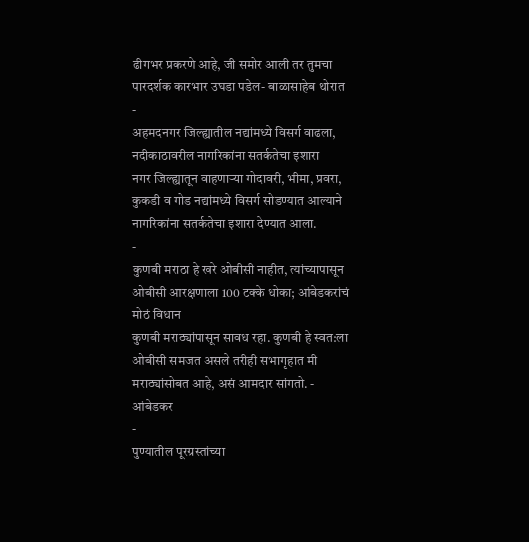ढीगभर प्रकरणे आहे, जी समोर आली तर तुमचा पारदर्शक कारभार उघडा पडेल- बाळासाहेब थोरात
-
अहमदनगर जिल्ह्यातील नद्यांमध्ये विसर्ग वाढला, नदीकाठावरील नागरिकांना सतर्कतेचा इशारा
नगर जिल्ह्यातून वाहणाऱ्या गोदावरी, भीमा, प्रवरा, कुकडी व गोड नद्यांमध्ये विसर्ग सोडण्यात आल्याने नागरिकांना सतर्कतेचा इशारा देण्यात आला.
-
कुणबी मराठा हे खरे ओबीसी नाहीत, त्यांच्यापासून ओबीसी आरक्षणाला 100 टक्के धोका; आंबेडकरांचं मोठं विधान
कुणबी मराठ्यांपासून सावध रहा. कुणबी हे स्वत:ला ओबीसी समजत असले तरीही सभागृहात मी मराठ्यांसोबत आहे, असं आमदार सांगतो. - आंबेडकर
-
पुण्यातील पूरग्रस्तांच्या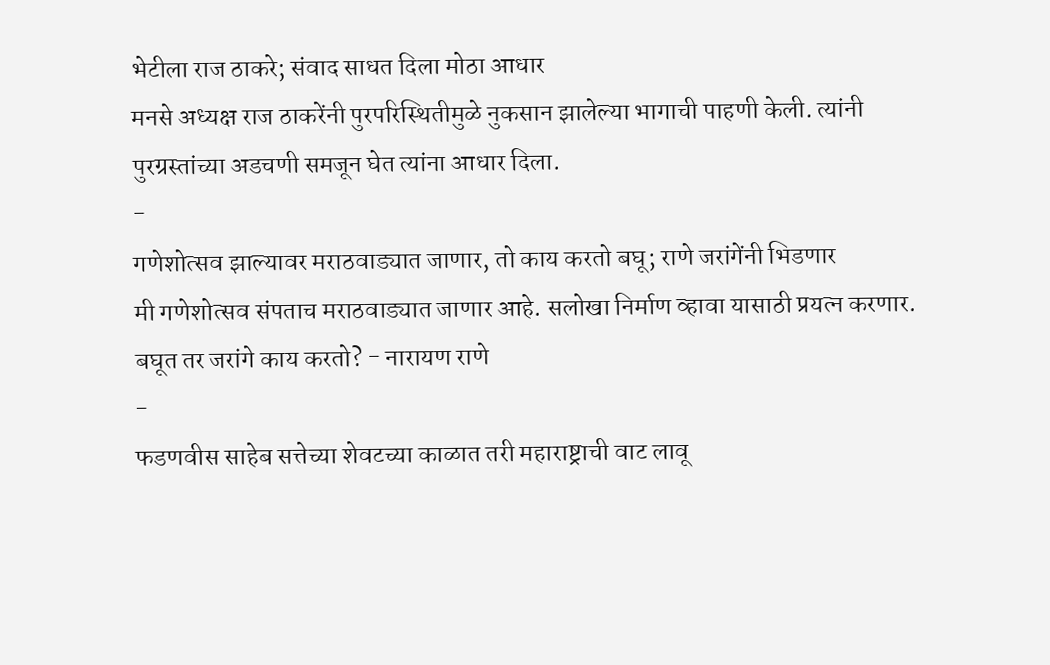भेटीला राज ठाकरे; संवाद साधत दिला मोठा आधार
मनसे अध्यक्ष राज ठाकरेंनी पुरपरिस्थितीमुळे नुकसान झालेल्या भागाची पाहणी केली. त्यांनी पुरग्रस्तांच्या अडचणी समजून घेत त्यांना आधार दिला.
-
गणेशोत्सव झाल्यावर मराठवाड्यात जाणार, तो काय करतो बघू; राणे जरांगेंनी भिडणार
मी गणेशोत्सव संपताच मराठवाड्यात जाणार आहे. सलोखा निर्माण व्हावा यासाठी प्रयत्न करणार. बघूत तर जरांगे काय करतो? - नारायण राणे
-
फडणवीस साहेब सत्तेच्या शेवटच्या काळात तरी महाराष्ट्राची वाट लावू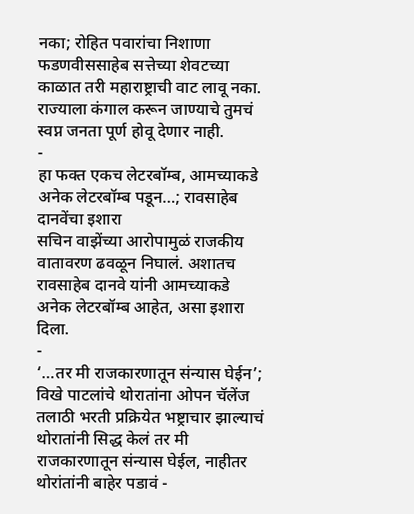नका; रोहित पवारांचा निशाणा
फडणवीससाहेब सत्तेच्या शेवटच्या काळात तरी महाराष्ट्राची वाट लावू नका. राज्याला कंगाल करून जाण्याचे तुमचं स्वप्न जनता पूर्ण होवू देणार नाही.
-
हा फक्त एकच लेटरबॉम्ब, आमच्याकडे अनेक लेटरबॉम्ब पडून…; रावसाहेब दानवेंचा इशारा
सचिन वाझेंच्या आरोपामुळं राजकीय वातावरण ढवळून निघालं. अशातच रावसाहेब दानवे यांनी आमच्याकडे अनेक लेटरबॉम्ब आहेत, असा इशारा दिला.
-
‘…तर मी राजकारणातून संन्यास घेईन’; विखे पाटलांचे थोरातांना ओपन चॅलेंज
तलाठी भरती प्रक्रियेत भष्ट्राचार झाल्याचं थोरातांनी सिद्ध केलं तर मी राजकारणातून संन्यास घेईल, नाहीतर थोरांतांनी बाहेर पडावं -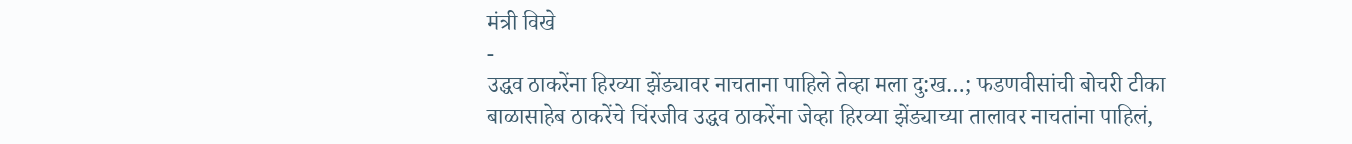मंत्री विखे
-
उद्धव ठाकरेंना हिरव्या झेंड्यावर नाचताना पाहिले तेव्हा मला दु:ख…; फडणवीसांची बोचरी टीका
बाळासाहेब ठाकरेंचे चिंरजीव उद्धव ठाकरेंना जेव्हा हिरव्या झेंड्याच्या तालावर नाचतांना पाहिलं,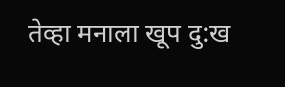तेव्हा मनाला खूप दु:ख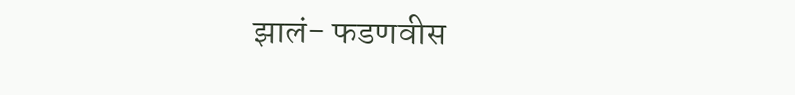झालं- फडणवीस